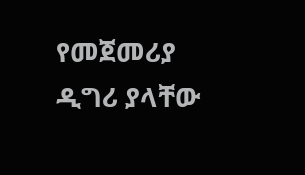የመጀመሪያ ዲግሪ ያላቸው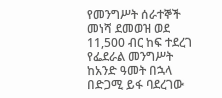የመንግሥት ሰራተኞች መነሻ ደመወዝ ወደ 11,500 ብር ከፍ ተደረገ
የፌደራል መንግሥት ከአንድ ዓመት በኋላ በድጋሚ ይፋ ባደረገው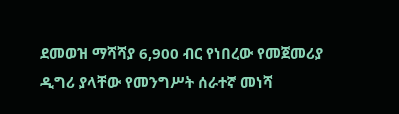ደመወዝ ማሻሻያ 6,900 ብር የነበረው የመጀመሪያ ዲግሪ ያላቸው የመንግሥት ሰራተኛ መነሻ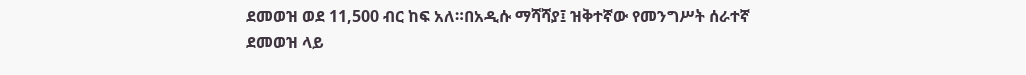ደመወዝ ወደ 11,500 ብር ከፍ አለ።በአዲሱ ማሻሻያ፤ ዝቅተኛው የመንግሥት ሰራተኛ ደመወዝ ላይ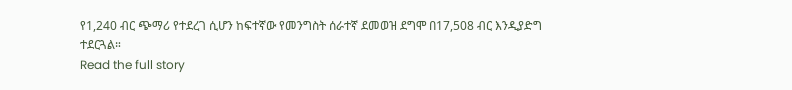የ1,240 ብር ጭማሪ የተደረገ ሲሆን ከፍተኛው የመንግስት ሰራተኛ ደመወዝ ደግሞ በ17,508 ብር እንዲያድግ ተደርጓል።
Read the full story